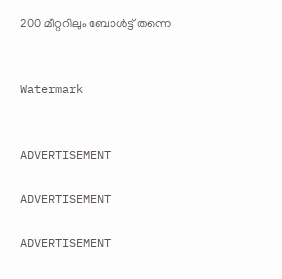200 മീറ്ററിലും ബോള്‍ട്ട് തന്നെ


Watermark


ADVERTISEMENT

ADVERTISEMENT

ADVERTISEMENT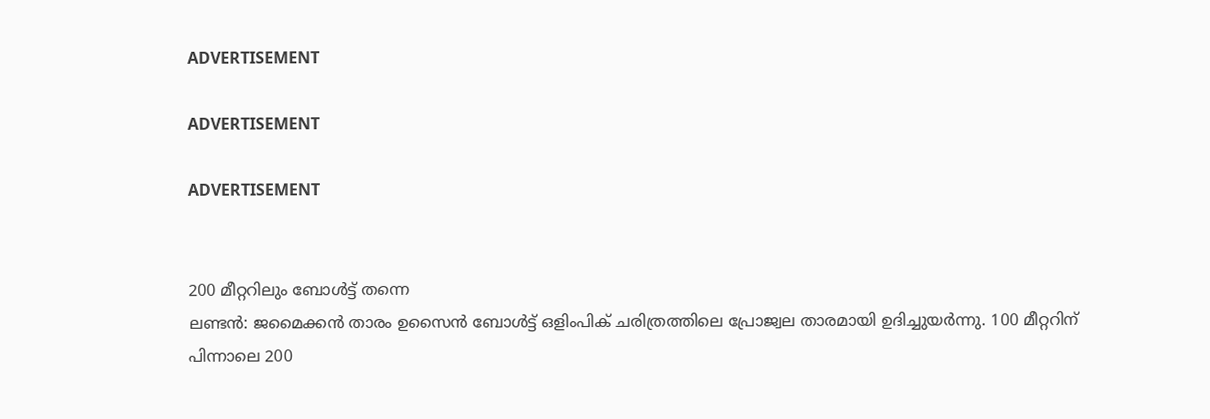ADVERTISEMENT

ADVERTISEMENT

ADVERTISEMENT


200 മീറ്ററിലും ബോള്‍ട്ട് തന്നെ
ലണ്ടന്‍: ജമൈക്കന്‍ താരം ഉസൈന്‍ ബോള്‍ട്ട് ഒളിംപിക് ചരിത്രത്തിലെ പ്രോജ്വല താരമായി ഉദിച്ചുയര്‍ന്നു. 100 മീറ്ററിന് പിന്നാലെ 200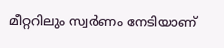മീറ്ററിലും സ്വര്‍ണം നേടിയാണ്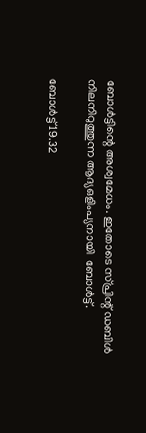ബോള്‍ട്ടിന്റെ അശ്വമേധം. ഇതോടെ സ്പ്രിന്റ് ഡബിള്‍ നിലനിറുത്തുന്ന ആദ്യഒളിംപ്യനായി  ബോള്‍ട്ട്.

ബോള്‍ട്ട് 19.32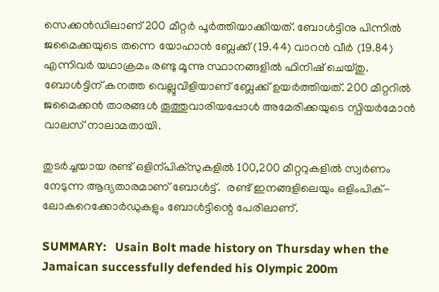സെക്കന്‍ഡിലാണ് 200 മീറ്റര്‍ പൂര്‍ത്തിയാക്കിയത്. ബോള്‍ട്ടിനു പിന്നില്‍ ജമൈക്കയുടെ തന്നെ യോഹാന്‍ ബ്ലേക്ക് (19.44) വാറന്‍ വീര്‍ (19.84) എന്നിവര്‍ യഥാക്രമം രണ്ടു മൂന്നു സ്ഥാനങ്ങളില്‍ ഫിനിഷ് ചെയ്തു. ബോള്‍ട്ടിന് കനത്ത വെല്ലുവിളിയാണ് ബ്ലേക്ക് ഉയര്‍ത്തിയത്. 200 മീറ്ററില്‍ ജമൈക്കന്‍ താരങ്ങള്‍ തൂത്തുവാരിയപ്പോള്‍ അമേരിക്കയുടെ സ്പിയര്‍മോന്‍ വാലസ് നാലാമതായി.

തുടര്‍ച്ചയായ രണ്ട് ഒളിന്പിക്‌സുകളില്‍ 100,200 മീറ്ററുകളില്‍ സ്വര്‍ണം നേടുന്ന ആദ്യതാരമാണ് ബോള്‍ട്ട്.  രണ്ട് ഇനങ്ങളിലെയും ഒളിംപിക്- ലോകറെക്കോര്‍ഡുകളും ബോള്‍ട്ടിന്റെ പേരിലാണ്.

SUMMARY:   Usain Bolt made history on Thursday when the Jamaican successfully defended his Olympic 200m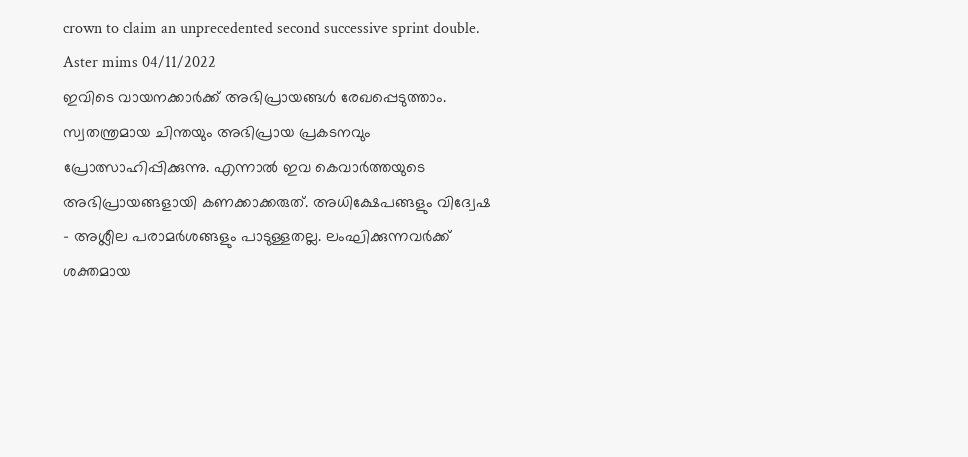crown to claim an unprecedented second successive sprint double.
Aster mims 04/11/2022
ഇവിടെ വായനക്കാർക്ക് അഭിപ്രായങ്ങൾ രേഖപ്പെടുത്താം. സ്വതന്ത്രമായ ചിന്തയും അഭിപ്രായ പ്രകടനവും പ്രോത്സാഹിപ്പിക്കുന്നു. എന്നാൽ ഇവ കെവാർത്തയുടെ അഭിപ്രായങ്ങളായി കണക്കാക്കരുത്. അധിക്ഷേപങ്ങളും വിദ്വേഷ - അശ്ലീല പരാമർശങ്ങളും പാടുള്ളതല്ല. ലംഘിക്കുന്നവർക്ക് ശക്തമായ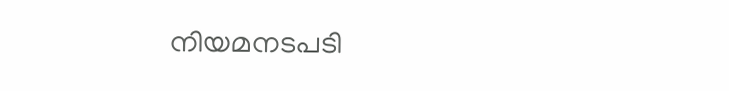നിയമനടപടി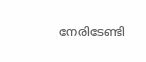നേരിടേണ്ടി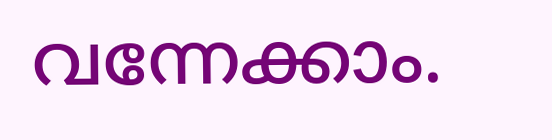വന്നേക്കാം.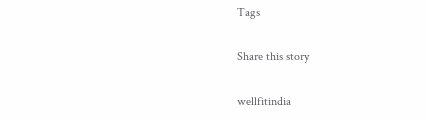Tags

Share this story

wellfitindia